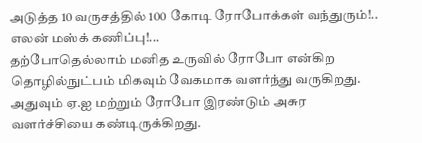அடுத்த 10 வருசத்தில் 100 கோடி ரோபோக்கள் வந்துரும்!.. எலன் மஸ்க் கணிப்பு!...
தற்போதெல்லாம் மனித உருவில் ரோபோ என்கிற தொழில்நுட்பம் மிகவும் வேகமாக வளர்ந்து வருகிறது. அதுவும் ஏ.ஐ மற்றும் ரோபோ இரண்டும் அசுர வளர்ச்சியை கண்டிருக்கிறது.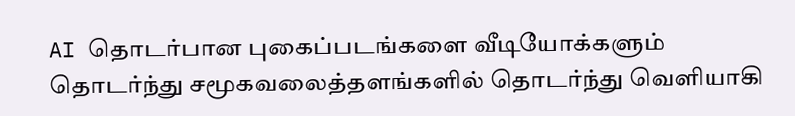AI தொடர்பான புகைப்படங்களை வீடியோக்களும் தொடர்ந்து சமூகவலைத்தளங்களில் தொடர்ந்து வெளியாகி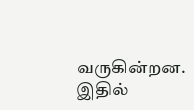வருகின்றன. இதில்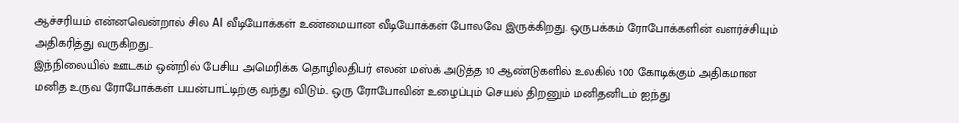ஆச்சரியம் என்னவென்றால் சில AI வீடியோக்கள் உண்மையான வீடியோக்கள் போலவே இருக்கிறது. ஒருபக்கம் ரோபோக்களின் வளர்ச்சியும் அதிகரித்து வருகிறது..
இந்நிலையில் ஊடகம் ஒன்றில் பேசிய அமெரிக்க தொழிலதிபர் எலன் மஸ்க் அடுத்த 10 ஆண்டுகளில் உலகில் 100 கோடிக்கும் அதிகமான மனித உருவ ரோபோக்கள் பயன்பாட்டிற்கு வந்து விடும்.. ஒரு ரோபோவின் உழைப்பும் செயல் திறனும் மனிதனிடம் ஐந்து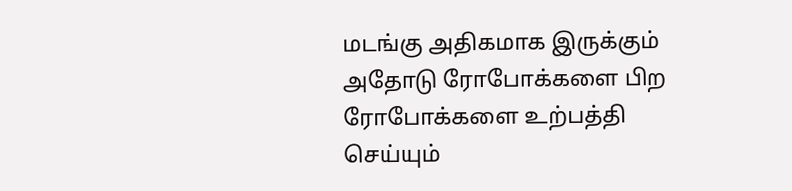மடங்கு அதிகமாக இருக்கும் அதோடு ரோபோக்களை பிற ரோபோக்களை உற்பத்தி செய்யும்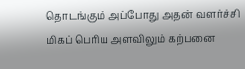தொடங்கும் அப்போது அதன் வளர்ச்சி மிகப் பெரிய அளவிலும் கற்பனை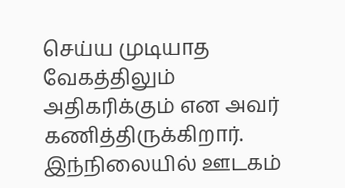செய்ய முடியாத வேகத்திலும் அதிகரிக்கும் என அவர் கணித்திருக்கிறார்.
இந்நிலையில் ஊடகம்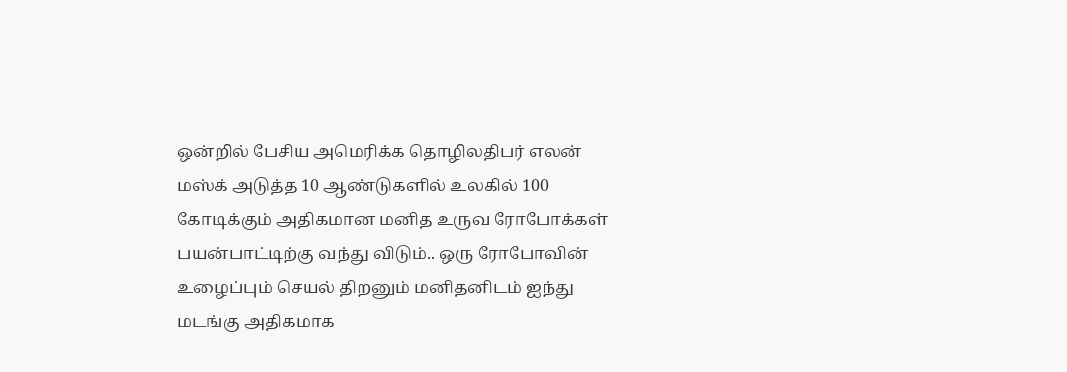ஒன்றில் பேசிய அமெரிக்க தொழிலதிபர் எலன் மஸ்க் அடுத்த 10 ஆண்டுகளில் உலகில் 100 கோடிக்கும் அதிகமான மனித உருவ ரோபோக்கள் பயன்பாட்டிற்கு வந்து விடும்.. ஒரு ரோபோவின் உழைப்பும் செயல் திறனும் மனிதனிடம் ஐந்து மடங்கு அதிகமாக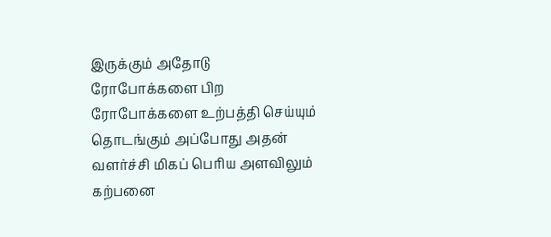இருக்கும் அதோடு ரோபோக்களை பிற ரோபோக்களை உற்பத்தி செய்யும் தொடங்கும் அப்போது அதன் வளர்ச்சி மிகப் பெரிய அளவிலும் கற்பனை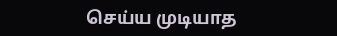செய்ய முடியாத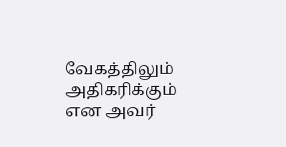வேகத்திலும் அதிகரிக்கும் என அவர்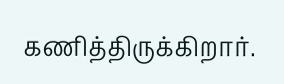கணித்திருக்கிறார்.